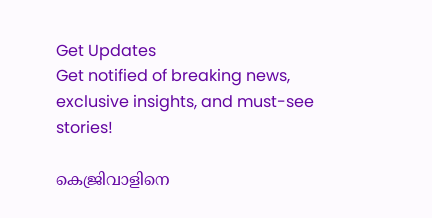Get Updates
Get notified of breaking news, exclusive insights, and must-see stories!

കെജ്രിവാളിനെ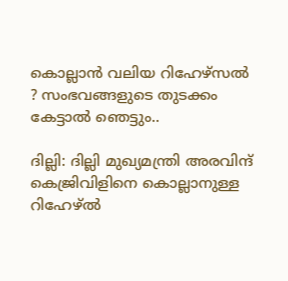കൊല്ലാന്‍ വലിയ റിഹേഴ്‌സല്‍ ? സംഭവങ്ങളുടെ തുടക്കം കേട്ടാല്‍ ഞെട്ടും..

ദില്ലി: ദില്ലി മുഖ്യമന്ത്രി അരവിന്ദ് കെജ്രിവിളിനെ കൊല്ലാനുള്ള റിഹേഴ്ല്‍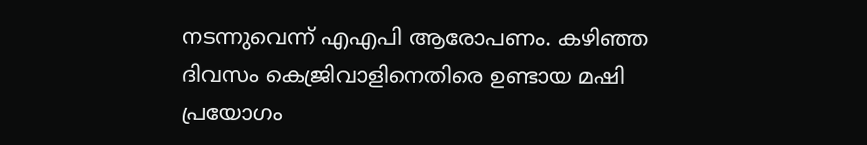നടന്നുവെന്ന് എഎപി ആരോപണം. കഴിഞ്ഞ ദിവസം കെജ്രിവാളിനെതിരെ ഉണ്ടായ മഷി പ്രയോഗം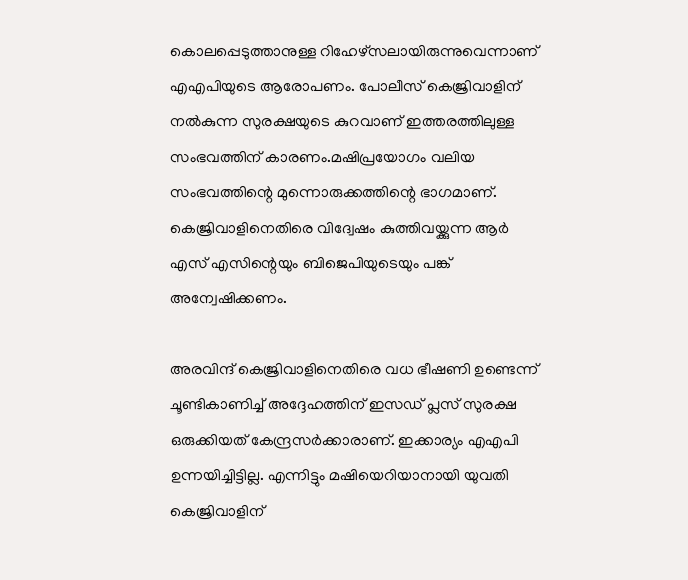കൊലപ്പെടുത്താനുള്ള റിഹേഴ്‌സലായിരുന്നുവെന്നാണ് എഎപിയുടെ ആരോപണം. പോലീസ് കെജ്രിവാളിന് നല്‍കുന്ന സുരക്ഷയുടെ കുറവാണ് ഇത്തരത്തിലുള്ള സംഭവത്തിന് കാരണം.മഷിപ്രയോഗം വലിയ സംഭവത്തിന്റെ മുന്നൊരുക്കത്തിന്റെ ഭാഗമാണ്. കെജ്രിവാളിനെതിരെ വിദ്വേഷം കുത്തിവയ്ക്കുന്ന ആര്‍ എസ് എസിന്റെയും ബിജെപിയുടെയും പങ്ക് അന്വേഷിക്കണം.

അരവിന്ദ് കെജ്രിവാളിനെതിരെ വധ ഭീഷണി ഉണ്ടെന്ന് ചൂണ്ടികാണിച്ച് അദ്ദേഹത്തിന് ഇസഡ് പ്ലസ് സുരക്ഷ ഒരുക്കിയത് കേന്ദ്രസര്‍ക്കാരാണ്. ഇക്കാര്യം എഎപി ഉന്നയിച്ചിട്ടില്ല. എന്നിട്ടും മഷിയെറിയാനായി യുവതി കെജ്രിവാളിന്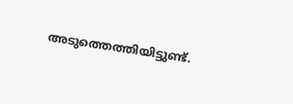അടുത്തെത്തിയിട്ടുണ്ട്.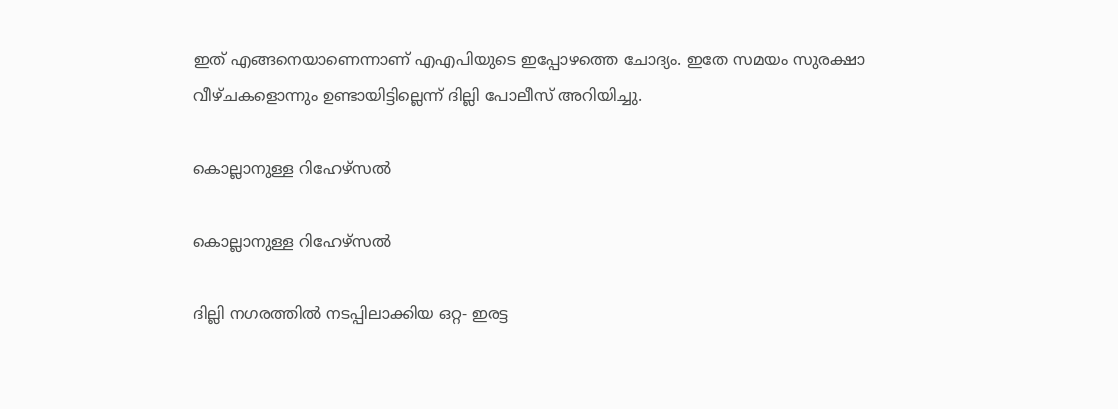ഇത് എങ്ങനെയാണെന്നാണ് എഎപിയുടെ ഇപ്പോഴത്തെ ചോദ്യം. ഇതേ സമയം സുരക്ഷാ വീഴ്ചകളൊന്നും ഉണ്ടായിട്ടില്ലെന്ന് ദില്ലി പോലീസ് അറിയിച്ചു.

കൊല്ലാനുള്ള റിഹേഴ്‌സല്‍

കൊല്ലാനുള്ള റിഹേഴ്‌സല്‍

ദില്ലി നഗരത്തില്‍ നടപ്പിലാക്കിയ ഒറ്റ- ഇരട്ട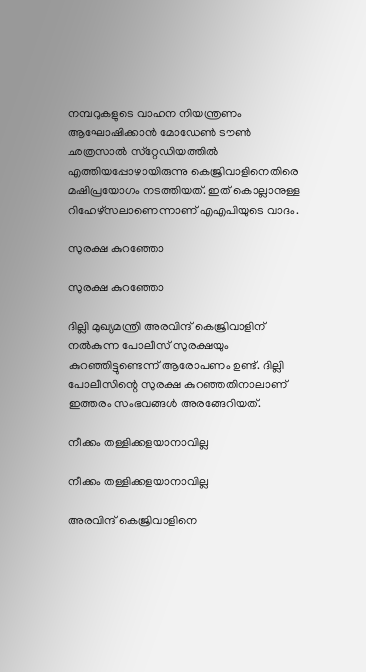നമ്പറുകളുടെ വാഹന നിയന്ത്രണം ആഘോഷിക്കാന്‍ മോഡേണ്‍ ടൗണ്‍ ഛത്രസാല്‍ സ്‌റ്റേഡിയത്തില്‍ എത്തിയപ്പോഴായിരുന്നു കെജ്രിവാളിനെതിരെ മഷിപ്രയോഗം നടത്തിയത്. ഇത് കൊല്ലാനുള്ള റിഹേഴ്‌സലാണെന്നാണ് എഎപിയുടെ വാദം.

സുരക്ഷ കുറഞ്ഞോ

സുരക്ഷ കുറഞ്ഞോ

ദില്ലി മുഖ്യമന്ത്രി അരവിന്ദ് കെജ്രിവാളിന് നല്‍കുന്ന പോലീസ് സുരക്ഷയും കുറഞ്ഞിട്ടുണ്ടെന്ന് ആരോപണം ഉണ്ട്. ദില്ലി പോലീസിന്റെ സുരക്ഷ കുറഞ്ഞതിനാലാണ് ഇത്തരം സംഭവങ്ങള്‍ അരങ്ങേറിയത്.

നീക്കം തള്ളിക്കളയാനാവില്ല

നീക്കം തള്ളിക്കളയാനാവില്ല

അരവിന്ദ് കെജ്രിവാളിനെ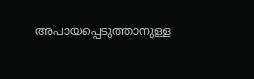അപായപ്പെടുത്താനുള്ള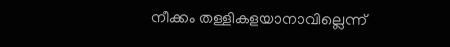നീക്കം തള്ളികളയാനാവില്ലെന്ന്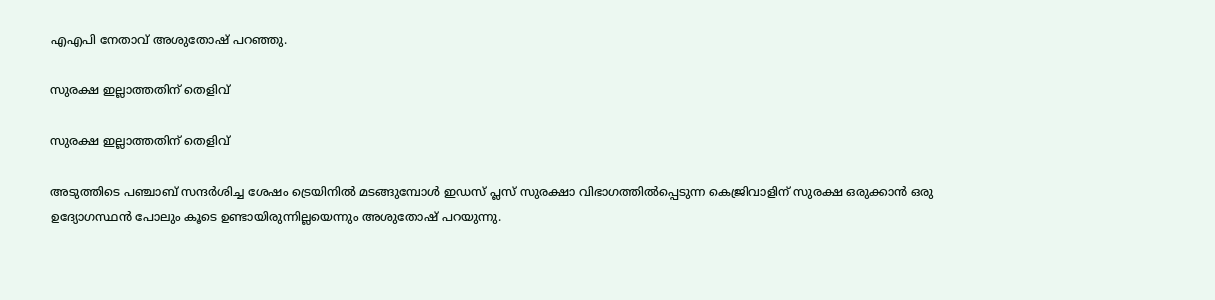എഎപി നേതാവ് അശുതോഷ് പറഞ്ഞു.

സുരക്ഷ ഇല്ലാത്തതിന് തെളിവ്

സുരക്ഷ ഇല്ലാത്തതിന് തെളിവ്

അടുത്തിടെ പഞ്ചാബ് സന്ദര്‍ശിച്ച ശേഷം ട്രെയിനില്‍ മടങ്ങുമ്പോള്‍ ഇഡസ് പ്ലസ് സുരക്ഷാ വിഭാഗത്തില്‍പ്പെടുന്ന കെജ്രിവാളിന് സുരക്ഷ ഒരുക്കാന്‍ ഒരു ഉദ്യോഗസ്ഥന്‍ പോലും കൂടെ ഉണ്ടായിരുന്നില്ലയെന്നും അശുതോഷ് പറയുന്നു.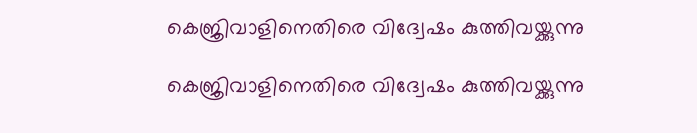കെജ്രിവാളിനെതിരെ വിദ്വേഷം കുത്തിവയ്ക്കുന്നു

കെജ്രിവാളിനെതിരെ വിദ്വേഷം കുത്തിവയ്ക്കുന്നു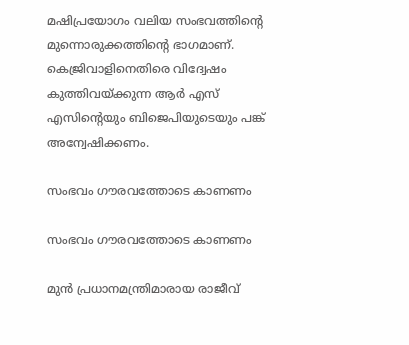മഷിപ്രയോഗം വലിയ സംഭവത്തിന്റെ മുന്നൊരുക്കത്തിന്റെ ഭാഗമാണ്. കെജ്രിവാളിനെതിരെ വിദ്വേഷം കുത്തിവയ്ക്കുന്ന ആര്‍ എസ് എസിന്റെയും ബിജെപിയുടെയും പങ്ക് അന്വേഷിക്കണം.

സംഭവം ഗൗരവത്തോടെ കാണണം

സംഭവം ഗൗരവത്തോടെ കാണണം

മുന്‍ പ്രധാനമന്ത്രിമാരായ രാജീവ്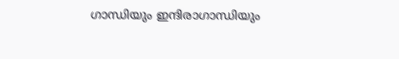ഗാന്ധിയും ഇന്ദിരാഗാന്ധിയും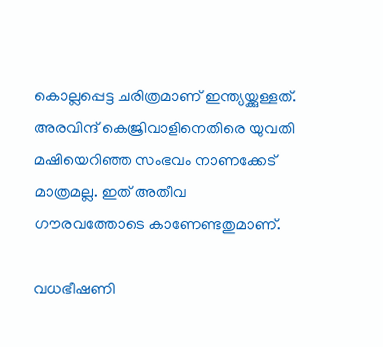കൊല്ലപ്പെട്ട ചരിത്രമാണ് ഇന്ത്യയ്ക്കുള്ളത്. അരവിന്ദ് കെജ്രിവാളിനെതിരെ യുവതി മഷിയെറിഞ്ഞ സംഭവം നാണക്കേട് മാത്രമല്ല. ഇത് അതീവ ഗൗരവത്തോടെ കാണേണ്ടതുമാണ്.

വധഭീഷണി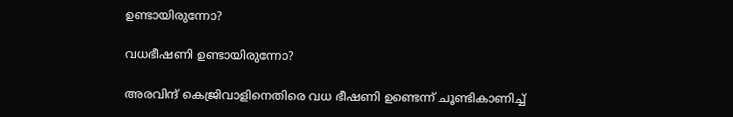ഉണ്ടായിരുന്നോ?

വധഭീഷണി ഉണ്ടായിരുന്നോ?

അരവിന്ദ് കെജ്രിവാളിനെതിരെ വധ ഭീഷണി ഉണ്ടെന്ന് ചൂണ്ടികാണിച്ച്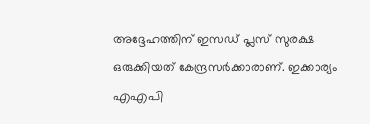അദ്ദേഹത്തിന് ഇസഡ് പ്ലസ് സുരക്ഷ ഒരുക്കിയത് കേന്ദ്രസര്‍ക്കാരാണ്. ഇക്കാര്യം എഎപി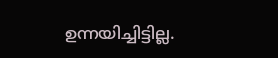ഉന്നയിച്ചിട്ടില്ല.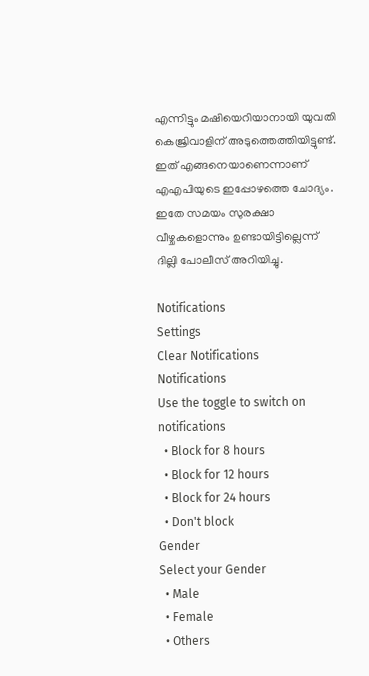എന്നിട്ടും മഷിയെറിയാനായി യുവതി കെജ്രിവാളിന് അടുത്തെത്തിയിട്ടുണ്ട്. ഇത് എങ്ങനെയാണെന്നാണ് എഎപിയുടെ ഇപ്പോഴത്തെ ചോദ്യം. ഇതേ സമയം സുരക്ഷാ വീഴ്ചകളൊന്നും ഉണ്ടായിട്ടില്ലെന്ന് ദില്ലി പോലീസ് അറിയിച്ചു.

Notifications
Settings
Clear Notifications
Notifications
Use the toggle to switch on notifications
  • Block for 8 hours
  • Block for 12 hours
  • Block for 24 hours
  • Don't block
Gender
Select your Gender
  • Male
  • Female
  • Others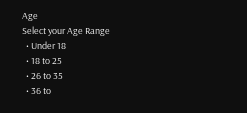Age
Select your Age Range
  • Under 18
  • 18 to 25
  • 26 to 35
  • 36 to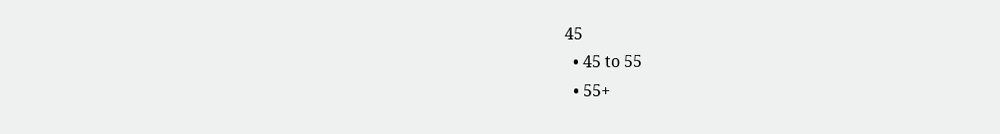45
  • 45 to 55
  • 55+